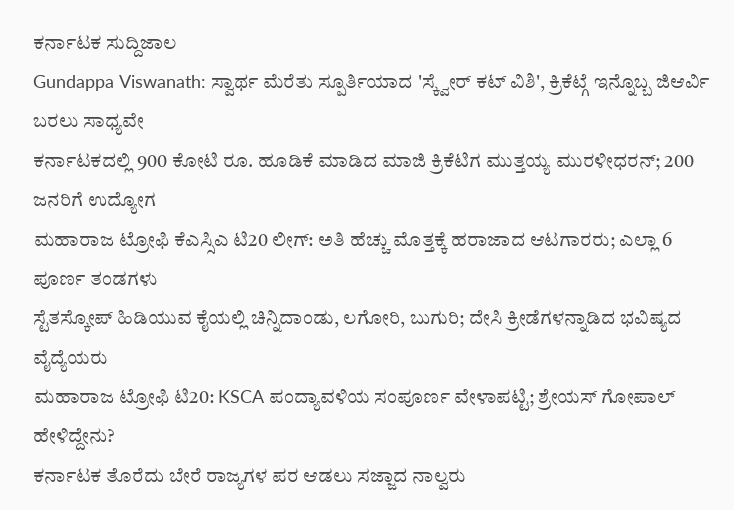ಕರ್ನಾಟಕ ಸುದ್ದಿಜಾಲ
Gundappa Viswanath: ಸ್ವಾರ್ಥ ಮೆರೆತು ಸ್ಪೂರ್ತಿಯಾದ 'ಸ್ಕ್ವೇರ್ ಕಟ್ ವಿಶಿ', ಕ್ರಿಕೆಟ್ಗೆ ಇನ್ನೊಬ್ಬ ಜಿಆರ್ವಿ ಬರಲು ಸಾಧ್ಯವೇ
ಕರ್ನಾಟಕದಲ್ಲಿ 900 ಕೋಟಿ ರೂ. ಹೂಡಿಕೆ ಮಾಡಿದ ಮಾಜಿ ಕ್ರಿಕೆಟಿಗ ಮುತ್ತಯ್ಯ ಮುರಳೀಧರನ್; 200 ಜನರಿಗೆ ಉದ್ಯೋಗ
ಮಹಾರಾಜ ಟ್ರೋಫಿ ಕೆಎಸ್ಸಿಎ ಟಿ20 ಲೀಗ್: ಅತಿ ಹೆಚ್ಚು ಮೊತ್ತಕ್ಕೆ ಹರಾಜಾದ ಆಟಗಾರರು; ಎಲ್ಲಾ 6 ಪೂರ್ಣ ತಂಡಗಳು
ಸ್ಟೆತಸ್ಕೋಪ್ ಹಿಡಿಯುವ ಕೈಯಲ್ಲಿ ಚಿನ್ನಿದಾಂಡು, ಲಗೋರಿ, ಬುಗುರಿ; ದೇಸಿ ಕ್ರೀಡೆಗಳನ್ನಾಡಿದ ಭವಿಷ್ಯದ ವೈದ್ಯೆಯರು
ಮಹಾರಾಜ ಟ್ರೋಫಿ ಟಿ20: KSCA ಪಂದ್ಯಾವಳಿಯ ಸಂಪೂರ್ಣ ವೇಳಾಪಟ್ಟಿ; ಶ್ರೇಯಸ್ ಗೋಪಾಲ್ ಹೇಳಿದ್ದೇನು?
ಕರ್ನಾಟಕ ತೊರೆದು ಬೇರೆ ರಾಜ್ಯಗಳ ಪರ ಆಡಲು ಸಜ್ಜಾದ ನಾಲ್ವರು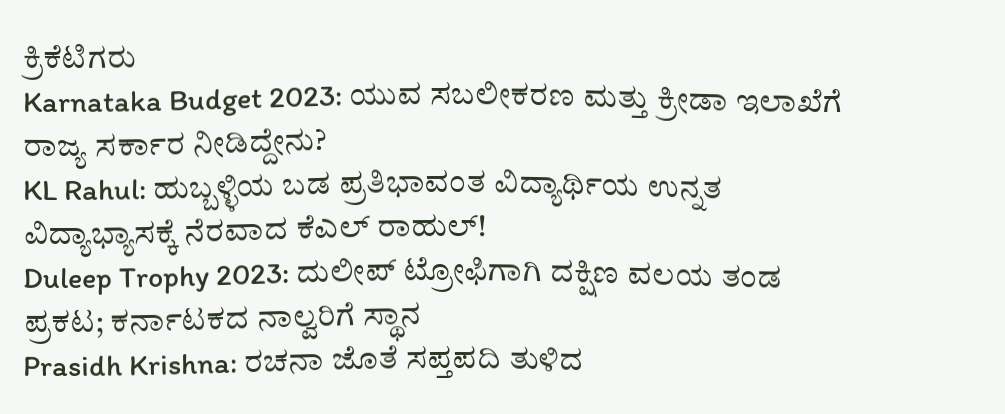ಕ್ರಿಕೆಟಿಗರು
Karnataka Budget 2023: ಯುವ ಸಬಲೀಕರಣ ಮತ್ತು ಕ್ರೀಡಾ ಇಲಾಖೆಗೆ ರಾಜ್ಯ ಸರ್ಕಾರ ನೀಡಿದ್ದೇನು?
KL Rahul: ಹುಬ್ಬಳ್ಳಿಯ ಬಡ ಪ್ರತಿಭಾವಂತ ವಿದ್ಯಾರ್ಥಿಯ ಉನ್ನತ ವಿದ್ಯಾಭ್ಯಾಸಕ್ಕೆ ನೆರವಾದ ಕೆಎಲ್ ರಾಹುಲ್!
Duleep Trophy 2023: ದುಲೀಪ್ ಟ್ರೋಫಿಗಾಗಿ ದಕ್ಷಿಣ ವಲಯ ತಂಡ ಪ್ರಕಟ; ಕರ್ನಾಟಕದ ನಾಲ್ವರಿಗೆ ಸ್ಥಾನ
Prasidh Krishna: ರಚನಾ ಜೊತೆ ಸಪ್ತಪದಿ ತುಳಿದ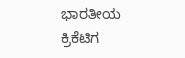ಭಾರತೀಯ ಕ್ರಿಕೆಟಿಗ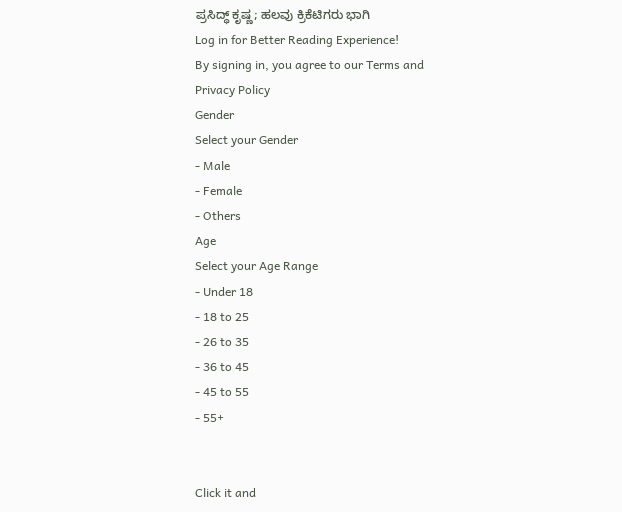ಪ್ರಸಿದ್ಧ್ ಕೃಷ್ಣ; ಹಲವು ಕ್ರಿಕೆಟಿಗರು ಭಾಗಿ
Log in for Better Reading Experience!
By signing in, you agree to our Terms and Privacy Policy
Gender
Select your Gender
- Male
- Female
- Others
Age
Select your Age Range
- Under 18
- 18 to 25
- 26 to 35
- 36 to 45
- 45 to 55
- 55+


Click it and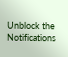Unblock the Notifications